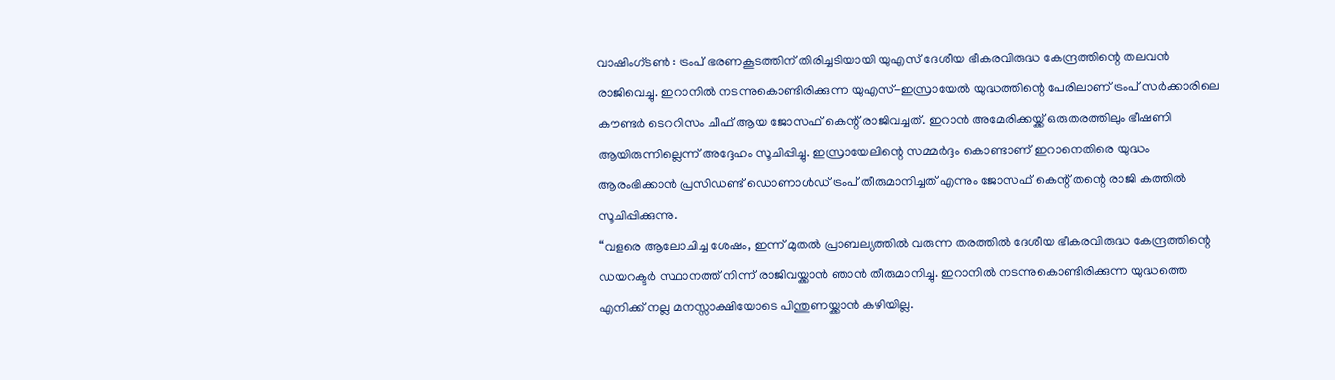വാഷിംഗ്ടൺ : ട്രംപ് ഭരണകൂടത്തിന് തിരിച്ചടിയായി യുഎസ് ദേശീയ ഭീകരവിരുദ്ധ കേന്ദ്രത്തിന്റെ തലവൻ രാജിവെച്ചു. ഇറാനിൽ നടന്നുകൊണ്ടിരിക്കുന്ന യുഎസ്-ഇസ്രായേൽ യുദ്ധത്തിന്റെ പേരിലാണ് ട്രംപ് സർക്കാരിലെ കൗണ്ടർ ടെററിസം ചീഫ് ആയ ജോസഫ് കെന്റ് രാജിവച്ചത്. ഇറാൻ അമേരിക്കയ്ക്ക് ഒരുതരത്തിലും ഭീഷണി ആയിരുന്നില്ലെന്ന് അദ്ദേഹം സൂചിപ്പിച്ചു. ഇസ്രായേലിന്റെ സമ്മർദ്ദം കൊണ്ടാണ് ഇറാനെതിരെ യുദ്ധം ആരംഭിക്കാൻ പ്രസിഡണ്ട് ഡൊണാൾഡ് ട്രംപ് തീരുമാനിച്ചത് എന്നും ജോസഫ് കെന്റ് തന്റെ രാജി കത്തിൽ സൂചിപ്പിക്കുന്നു.
“വളരെ ആലോചിച്ച ശേഷം, ഇന്ന് മുതൽ പ്രാബല്യത്തിൽ വരുന്ന തരത്തിൽ ദേശീയ ഭീകരവിരുദ്ധ കേന്ദ്രത്തിന്റെ ഡയറക്ടർ സ്ഥാനത്ത് നിന്ന് രാജിവയ്ക്കാൻ ഞാൻ തീരുമാനിച്ചു. ഇറാനിൽ നടന്നുകൊണ്ടിരിക്കുന്ന യുദ്ധത്തെ എനിക്ക് നല്ല മനസ്സാക്ഷിയോടെ പിന്തുണയ്ക്കാൻ കഴിയില്ല.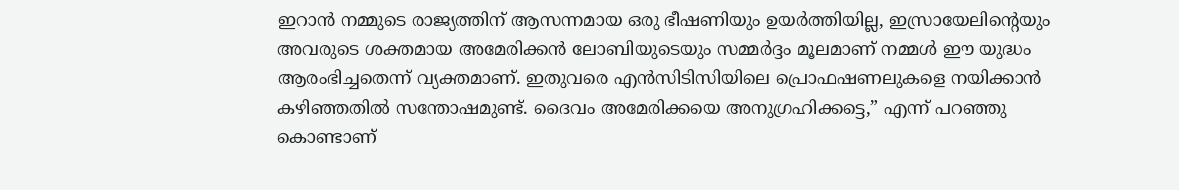ഇറാൻ നമ്മുടെ രാജ്യത്തിന് ആസന്നമായ ഒരു ഭീഷണിയും ഉയർത്തിയില്ല, ഇസ്രായേലിന്റെയും അവരുടെ ശക്തമായ അമേരിക്കൻ ലോബിയുടെയും സമ്മർദ്ദം മൂലമാണ് നമ്മൾ ഈ യുദ്ധം ആരംഭിച്ചതെന്ന് വ്യക്തമാണ്. ഇതുവരെ എൻസിടിസിയിലെ പ്രൊഫഷണലുകളെ നയിക്കാൻ കഴിഞ്ഞതിൽ സന്തോഷമുണ്ട്. ദൈവം അമേരിക്കയെ അനുഗ്രഹിക്കട്ടെ,” എന്ന് പറഞ്ഞു കൊണ്ടാണ്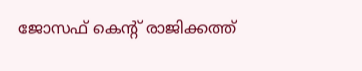ജോസഫ് കെന്റ് രാജിക്കത്ത്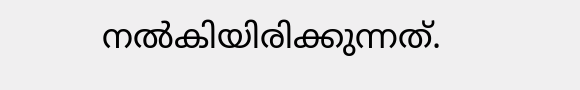നൽകിയിരിക്കുന്നത്.